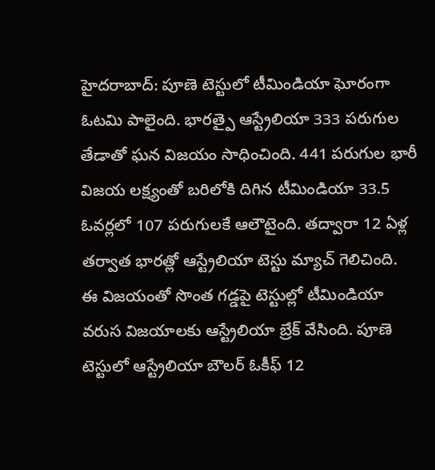హైదరాబాద్: పూణె టెస్టులో టీమిండియా ఘోరంగా ఓటమి పాలైంది. భారత్పై ఆస్ట్రేలియా 333 పరుగుల తేడాతో ఘన విజయం సాధించింది. 441 పరుగుల భారీ విజయ లక్ష్యంతో బరిలోకి దిగిన టీమిండియా 33.5 ఓవర్లలో 107 పరుగులకే ఆలౌటైంది. తద్వారా 12 ఏళ్ల తర్వాత భారత్లో ఆస్ట్రేలియా టెస్టు మ్యాచ్ గెలిచింది.
ఈ విజయంతో సొంత గడ్డపై టెస్టుల్లో టీమిండియా వరుస విజయాలకు ఆస్ట్రేలియా బ్రేక్ వేసింది. పూణె టెస్టులో ఆస్ట్రేలియా బౌలర్ ఓకీఫ్ 12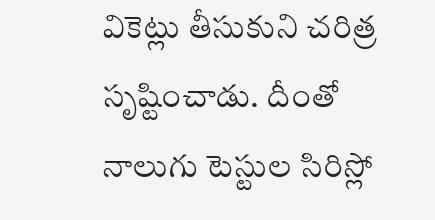వికెట్లు తీసుకుని చరిత్ర సృష్టించాడు. దీంతో నాలుగు టెస్టుల సిరిస్లో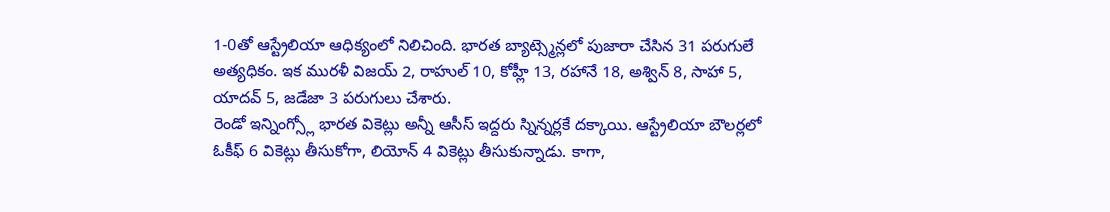1-0తో ఆస్ట్రేలియా ఆధిక్యంలో నిలిచింది. భారత బ్యాట్స్మెన్లలో పుజారా చేసిన 31 పరుగులే అత్యధికం. ఇక మురళీ విజయ్ 2, రాహుల్ 10, కోహ్లీ 13, రహానే 18, అశ్విన్ 8, సాహా 5, యాదవ్ 5, జడేజా 3 పరుగులు చేశారు.
రెండో ఇన్నింగ్స్లో భారత వికెట్లు అన్నీ ఆసీస్ ఇద్దరు స్నిన్నర్లకే దక్కాయి. ఆస్ట్రేలియా బౌలర్లలో ఓకీఫ్ 6 వికెట్లు తీసుకోగా, లియోన్ 4 వికెట్లు తీసుకున్నాడు. కాగా,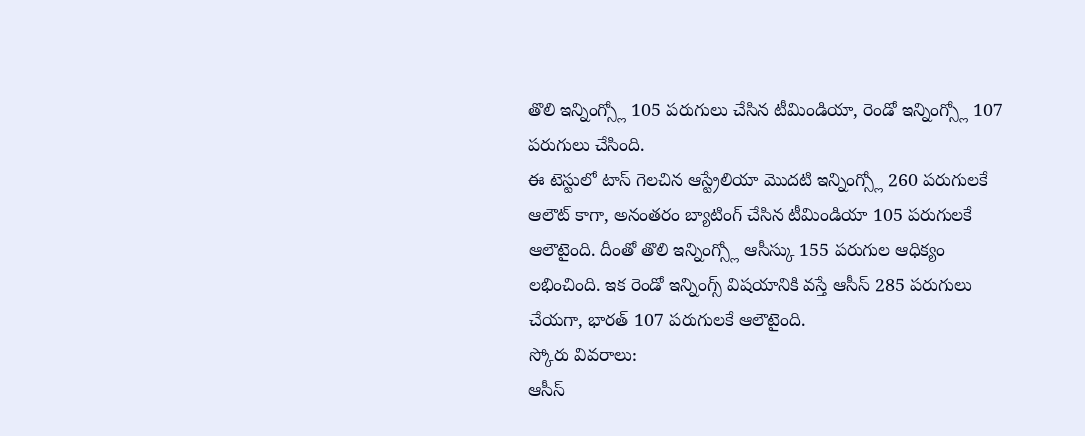తొలి ఇన్నింగ్స్లో 105 పరుగులు చేసిన టీమిండియా, రెండో ఇన్నింగ్స్లో 107 పరుగులు చేసింది.
ఈ టెస్టులో టాస్ గెలచిన ఆస్ట్రేలియా మొదటి ఇన్నింగ్స్లో 260 పరుగులకే ఆలౌట్ కాగా, అనంతరం బ్యాటింగ్ చేసిన టీమిండియా 105 పరుగులకే ఆలౌటైంది. దీంతో తొలి ఇన్నింగ్స్లో ఆసీస్కు 155 పరుగుల ఆధిక్యం లభించింది. ఇక రెండో ఇన్నింగ్స్ విషయానికి వస్తే ఆసీస్ 285 పరుగులు చేయగా, భారత్ 107 పరుగులకే ఆలౌటైంది.
స్కోరు వివరాలు:
ఆసీస్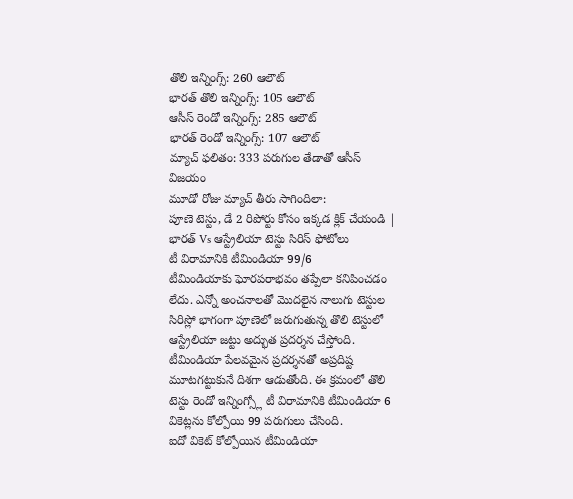తొలి ఇన్నింగ్స్: 260 ఆలౌట్
భారత్ తొలి ఇన్నింగ్స్: 105 ఆలౌట్
ఆసీస్ రెండో ఇన్నింగ్స్: 285 ఆలౌట్
భారత్ రెండో ఇన్నింగ్స్: 107 ఆలౌట్
మ్యాచ్ ఫలితం: 333 పరుగుల తేడాతో ఆసీస్ విజయం
మూడో రోజు మ్యాచ్ తీరు సాగిందిలా:
పూణె టెస్టు, డే 2 రిపోర్టు కోసం ఇక్కడ క్లిక్ చేయండి | భారత్ Vs ఆస్ట్రేలియా టెస్టు సిరిస్ ఫోటోలు
టీ విరామానికి టీమిండియా 99/6
టీమిండియాకు ఘోరపరాభవం తప్పేలా కనిపించడం లేదు. ఎన్నో అంచనాలతో మొదలైన నాలుగు టెస్టుల సిరిస్లో భాగంగా పూణెలో జరుగుతున్న తొలి టెస్టులో ఆస్ట్రేలియా జట్టు అద్భుత ప్రదర్శన చేస్తోంది. టీమిండియా పేలవమైన ప్రదర్శనతో అప్రదిష్ట మూటగట్టుకునే దిశగా ఆడుతోంది. ఈ క్రమంలో తొలి టెస్టు రెండో ఇన్నింగ్స్లో టీ విరామానికి టీమిండియా 6 వికెట్లను కోల్పోయి 99 పరుగులు చేసింది.
ఐదో వికెట్ కోల్పోయిన టీమిండియా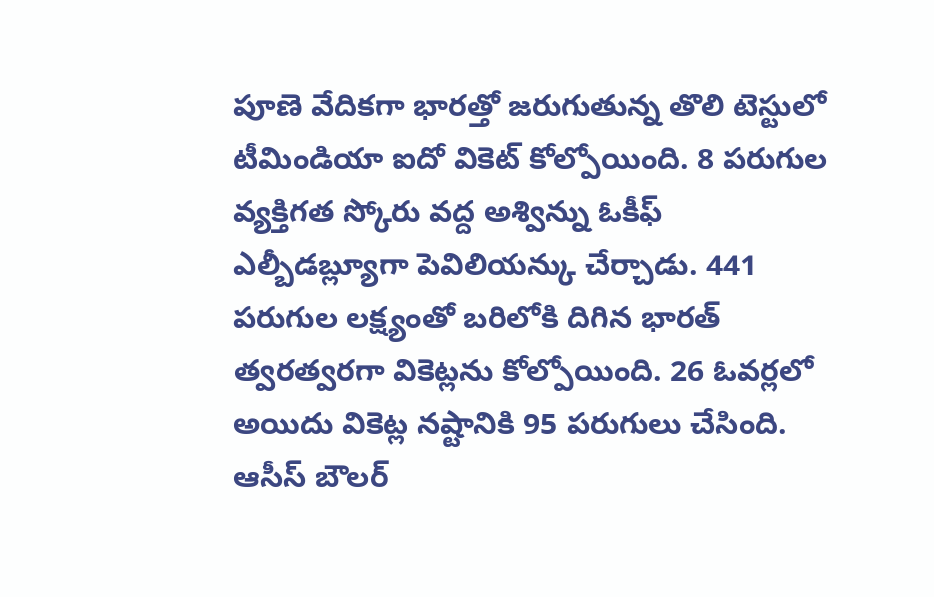పూణె వేదికగా భారత్తో జరుగుతున్న తొలి టెస్టులో టీమిండియా ఐదో వికెట్ కోల్పోయింది. 8 పరుగుల వ్యక్తిగత స్కోరు వద్ద అశ్విన్ను ఓకీఫ్ ఎల్బీడబ్ల్యూగా పెవిలియన్కు చేర్చాడు. 441 పరుగుల లక్ష్యంతో బరిలోకి దిగిన భారత్ త్వరత్వరగా వికెట్లను కోల్పోయింది. 26 ఓవర్లలో అయిదు వికెట్ల నష్టానికి 95 పరుగులు చేసింది. ఆసీస్ బౌలర్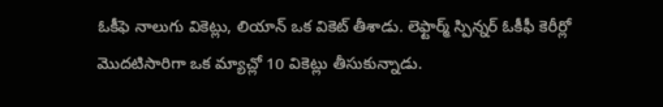ఓకీఫె నాలుగు వికెట్లు, లియాన్ ఒక వికెట్ తీశాడు. లెఫ్టార్మ్ స్పిన్నర్ ఓకీఫీ కెరీర్లో మొదటిసారిగా ఒక మ్యాచ్లో 10 వికెట్లు తీసుకున్నాడు.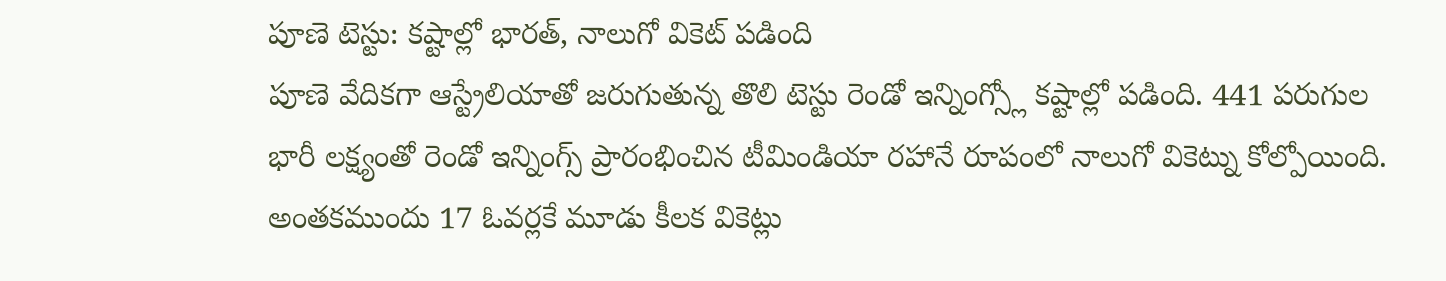పూణె టెస్టు: కష్టాల్లో భారత్, నాలుగో వికెట్ పడింది
పూణె వేదికగా ఆస్ట్రేలియాతో జరుగుతున్న తొలి టెస్టు రెండో ఇన్నింగ్స్లో కష్టాల్లో పడింది. 441 పరుగుల భారీ లక్ష్యంతో రెండో ఇన్నింగ్స్ ప్రారంభించిన టీమిండియా రహానే రూపంలో నాలుగో వికెట్ను కోల్పోయింది. అంతకముందు 17 ఓవర్లకే మూడు కీలక వికెట్లు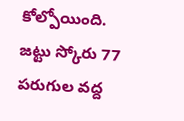కోల్పోయింది. జట్టు స్కోరు 77 పరుగుల వద్ద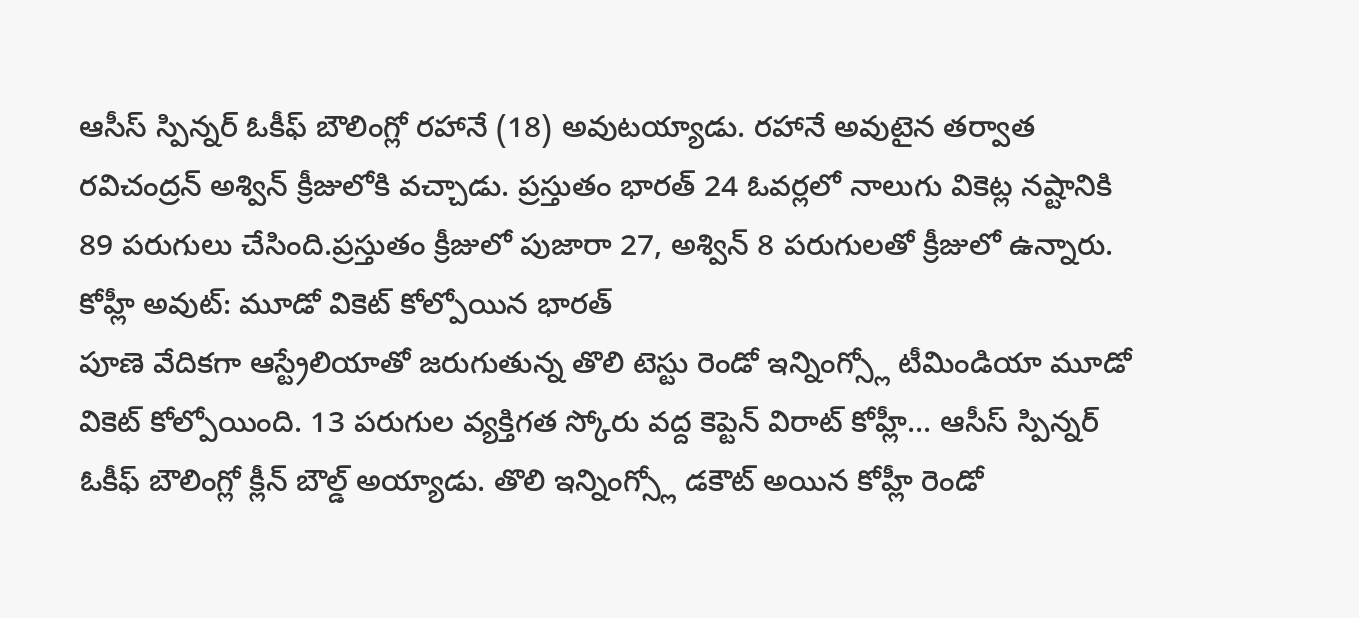ఆసీస్ స్పిన్నర్ ఓకీఫ్ బౌలింగ్లో రహానే (18) అవుటయ్యాడు. రహానే అవుటైన తర్వాత రవిచంద్రన్ అశ్విన్ క్రీజులోకి వచ్చాడు. ప్రస్తుతం భారత్ 24 ఓవర్లలో నాలుగు వికెట్ల నష్టానికి 89 పరుగులు చేసింది.ప్రస్తుతం క్రీజులో పుజారా 27, అశ్విన్ 8 పరుగులతో క్రీజులో ఉన్నారు.
కోహ్లీ అవుట్: మూడో వికెట్ కోల్పోయిన భారత్
పూణె వేదికగా ఆస్ట్రేలియాతో జరుగుతున్న తొలి టెస్టు రెండో ఇన్నింగ్స్లో టీమిండియా మూడో వికెట్ కోల్పోయింది. 13 పరుగుల వ్యక్తిగత స్కోరు వద్ద కెప్టెన్ విరాట్ కోహ్లీ... ఆసీస్ స్పిన్నర్ ఓకీఫ్ బౌలింగ్లో క్లీన్ బౌల్డ్ అయ్యాడు. తొలి ఇన్నింగ్స్లో డకౌట్ అయిన కోహ్లీ రెండో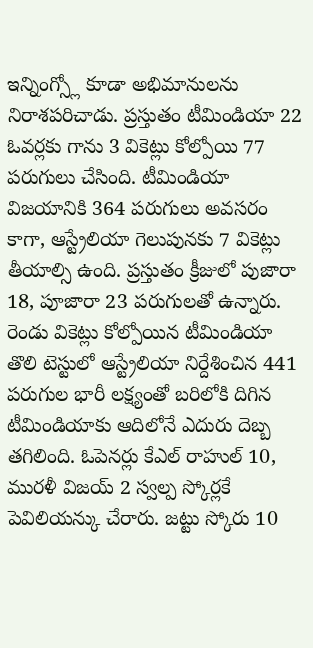ఇన్నింగ్స్లో కూడా అభిమానులను నిరాశపరిచాడు. ప్రస్తుతం టీమిండియా 22 ఓవర్లకు గాను 3 వికెట్లు కోల్పోయి 77 పరుగులు చేసింది. టీమిండియా విజయానికి 364 పరుగులు అవసరం కాగా, ఆస్ట్రేలియా గెలుపునకు 7 వికెట్లు తీయాల్సి ఉంది. ప్రస్తుతం క్రీజులో పుజారా 18, పూజారా 23 పరుగులతో ఉన్నారు.
రెండు వికెట్లు కోల్పోయిన టీమిండియా
తొలి టెస్టులో ఆస్ట్రేలియా నిర్దేశించిన 441 పరుగుల భారీ లక్ష్యంతో బరిలోకి దిగిన టీమిండియాకు ఆదిలోనే ఎదురు దెబ్బ తగిలింది. ఓపెనర్లు కేఎల్ రాహుల్ 10, మురళీ విజయ్ 2 స్వల్ప స్కోర్లకే పెవిలియన్కు చేరారు. జట్టు స్కోరు 10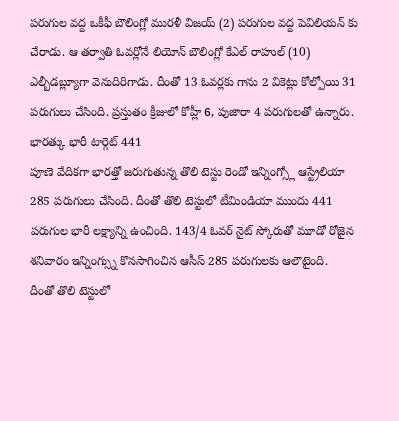పరుగుల వద్ద ఒకీఫీ బౌలింగ్లో మురళీ విజయ్ (2) పరుగుల వద్ద పెవిలియన్ కు చేరాడు. ఆ తర్వాతి ఓవర్లోనే లియోన్ బౌలింగ్లో కేఎల్ రాహుల్ (10) ఎల్బీడబ్ల్యూగా వెనుదిరిగాడు. దీంతో 13 ఓవర్లకు గాను 2 వికెట్లు కోల్పోయి 31 పరుగులు చేసింది. ప్రస్తుతం క్రీజులో కోహ్లీ 6, పుజారా 4 పరుగులతో ఉన్నారు.
భారత్కు భారీ టార్గెట్ 441
పూణె వేదికగా భారత్తో జరుగుతున్న తొలి టెస్టు రెండో ఇన్నింగ్స్లో ఆస్ట్రేలియా 285 పరుగులు చేసింది. దీంతో తొలి టెస్టులో టీమిండియా ముందు 441 పరుగుల భారీ లక్ష్యాన్ని ఉంచింది. 143/4 ఓవర్ నైట్ స్కోరుతో మూడో రోజైన శనివారం ఇన్నింగ్స్ను కొనసాగించిన ఆసీస్ 285 పరుగులకు ఆలౌటైంది.
దీంతో తొలి టెస్టులో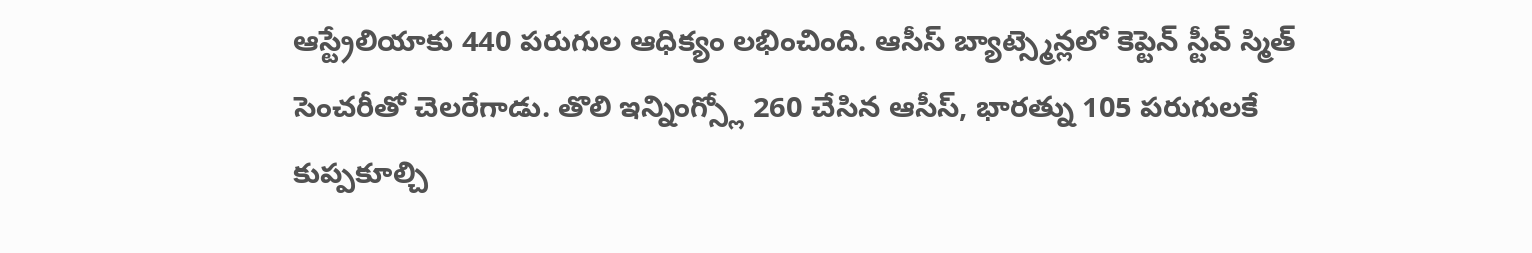ఆస్ట్రేలియాకు 440 పరుగుల ఆధిక్యం లభించింది. ఆసీస్ బ్యాట్స్మెన్లలో కెప్టెన్ స్టీవ్ స్మిత్ సెంచరీతో చెలరేగాడు. తొలి ఇన్నింగ్స్లో 260 చేసిన ఆసీస్, భారత్ను 105 పరుగులకే కుప్పకూల్చి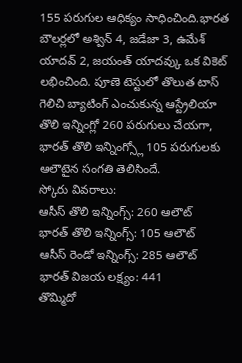155 పరుగుల ఆధిక్యం సాధించింది.భారత బౌలర్లలో అశ్విన్ 4, జడేజా 3, ఉమేశ్ యాదవ్ 2, జయంత్ యాదవ్కు ఒక వికెట్ లభించింది. పూణె టెస్టులో తొలుత టాస్ గెలిచి బ్యాటింగ్ ఎంచుకున్న ఆస్ట్రేలియా తొలి ఇన్నింగ్లో 260 పరుగులు చేయగా, భారత్ తొలి ఇన్నింగ్స్లో 105 పరుగులకు ఆలౌటైన సంగతి తెలిసిందే.
స్కోరు వివరాలు:
ఆసీస్ తొలి ఇన్నింగ్స్: 260 ఆలౌట్
భారత్ తొలి ఇన్నింగ్స్: 105 ఆలౌట్
ఆసీస్ రెండో ఇన్నింగ్స్: 285 ఆలౌట్
భారత్ విజయ లక్ష్యం: 441
తొమ్మిదో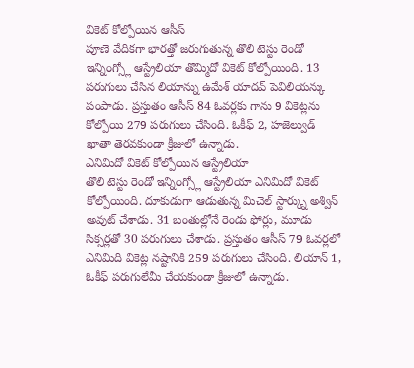వికెట్ కోల్పోయిన ఆసీస్
పూణె వేదికగా భారత్తో జరుగుతున్న తొలి టెస్టు రెండో ఇన్నింగ్స్లో ఆస్ట్రేలియా తొమ్మిదో వికెట్ కోల్పోయింది. 13 పరుగులు చేసిన లియాన్ను ఉమేశ్ యాదవ్ పెవిలియన్కు పంపాడు. ప్రస్తుతం ఆసీస్ 84 ఓవర్లకు గాను 9 వికెట్లను కోల్పోయి 279 పరుగులు చేసింది. ఓకీఫ్ 2, హజెల్వుడ్ ఖాతా తెరవకుండా క్రీజులో ఉన్నాడు.
ఎనిమిదో వికెట్ కోల్పోయిన ఆస్ట్రేలియా
తొలి టెస్టు రెండో ఇన్నింగ్స్లో ఆస్ట్రేలియా ఎనిమిదో వికెట్ కోల్పోయింది. దూకుడుగా ఆడుతున్న మిచెల్ స్టార్క్ను అశ్విన్ అవుట్ చేశాడు. 31 బంతుల్లోనే రెండు ఫోర్లు, మూడు సిక్సర్లతో 30 పరుగులు చేశాడు. ప్రస్తుతం ఆసీస్ 79 ఓవర్లలో ఎనిమిది వికెట్ల నష్టానికి 259 పరుగులు చేసింది. లియాన్ 1, ఓకీఫ్ పరుగులేమీ చేయకుండా క్రీజులో ఉన్నాడు.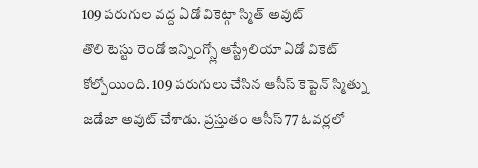109 పరుగుల వద్ద ఏడో వికెట్గా స్మిత్ అవుట్
తొలి టెస్టు రెండో ఇన్నింగ్స్లో ఆస్ట్రేలియా ఏడో వికెట్ కోల్పోయింది. 109 పరుగులు చేసిన ఆసీస్ కెప్టెన్ స్మిత్ను జడేజా అవుట్ చేశాడు. ప్రస్తుతం ఆసీస్ 77 ఓవర్లలో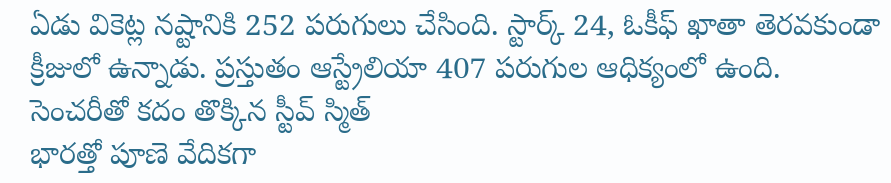ఏడు వికెట్ల నష్టానికి 252 పరుగులు చేసింది. స్టార్క్ 24, ఓకీఫ్ ఖాతా తెరవకుండా క్రీజులో ఉన్నాడు. ప్రస్తుతం ఆస్ట్రేలియా 407 పరుగుల ఆధిక్యంలో ఉంది.
సెంచరీతో కదం తొక్కిన స్టీవ్ స్మిత్
భారత్తో పూణె వేదికగా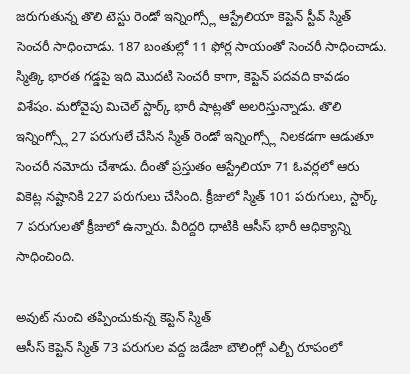జరుగుతున్న తొలి టెస్టు రెండో ఇన్నింగ్స్లో ఆస్ట్రేలియా కెప్టెన్ స్టీవ్ స్మిత్ సెంచరీ సాధించాడు. 187 బంతుల్లో 11 ఫోర్ల సాయంతో సెంచరీ సాధించాడు. స్మిత్కి భారత గడ్డపై ఇది మొదటి సెంచరీ కాగా, కెప్టెన్ పదవది కావడం విశేషం. మరోవైపు మిచెల్ స్టార్క్ భారీ షాట్లతో అలరిస్తున్నాడు. తొలి ఇన్నింగ్స్లో 27 పరుగులే చేసిన స్మిత్ రెండో ఇన్నింగ్స్లో నిలకడగా ఆడుతూ సెంచరీ నమోదు చేశాడు. దీంతో ప్రస్తుతం ఆస్ట్రేలియా 71 ఓవర్లలో ఆరు వికెట్ల నష్టానికి 227 పరుగులు చేసింది. క్రీజులో స్మిత్ 101 పరుగులు, స్టార్క్ 7 పరుగులతో క్రీజులో ఉన్నారు. వీరిద్దరి ధాటికి ఆసీస్ భారీ ఆధిక్యాన్ని సాధించింది.

అవుట్ నుంచి తప్పించుకున్న కెప్టెన్ స్మిత్
ఆసీస్ కెప్టెన్ స్మిత్ 73 పరుగుల వద్ద జడేజా బౌలింగ్లో ఎల్బీ రూపంలో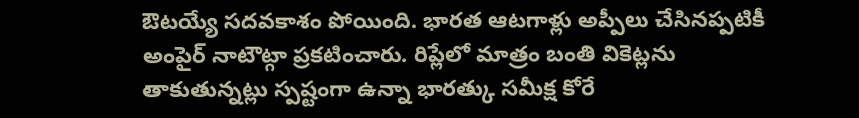ఔటయ్యే సదవకాశం పోయింది. భారత ఆటగాళ్లు అప్పీలు చేసినప్పటికీ అంపైర్ నాటౌట్గా ప్రకటించారు. రిప్లేలో మాత్రం బంతి వికెట్లను తాకుతున్నట్లు స్పష్టంగా ఉన్నా భారత్కు సమీక్ష కోరే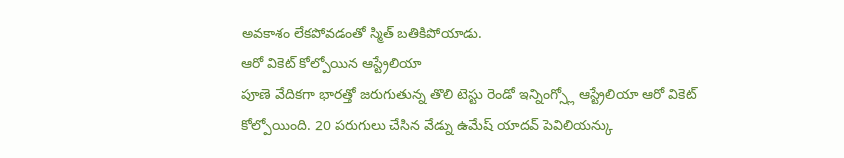అవకాశం లేకపోవడంతో స్మిత్ బతికిపోయాడు.
ఆరో వికెట్ కోల్పోయిన ఆస్ట్రేలియా
పూణె వేదికగా భారత్తో జరుగుతున్న తొలి టెస్టు రెండో ఇన్నింగ్స్లో ఆస్ట్రేలియా ఆరో వికెట్ కోల్పోయింది. 20 పరుగులు చేసిన వేడ్ను ఉమేష్ యాదవ్ పెవిలియన్కు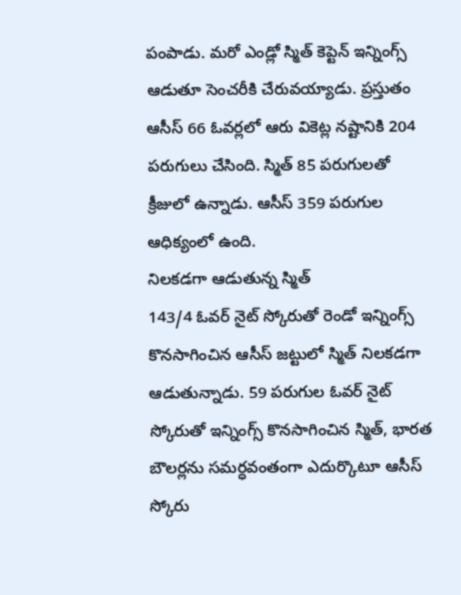పంపాడు. మరో ఎండ్లో స్మిత్ కెప్టెన్ ఇన్నింగ్స్ ఆడుతూ సెంచరీకి చేరువయ్యాడు. ప్రస్తుతం ఆసీస్ 66 ఓవర్లలో ఆరు వికెట్ల నష్టానికి 204 పరుగులు చేసింది. స్మిత్ 85 పరుగులతో క్రీజులో ఉన్నాడు. ఆసీస్ 359 పరుగుల ఆధిక్యంలో ఉంది.
నిలకడగా ఆడుతున్న స్మిత్
143/4 ఓవర్ నైట్ స్కోరుతో రెండో ఇన్నింగ్స్ కొనసాగించిన ఆసీస్ జట్టులో స్మిత్ నిలకడగా ఆడుతున్నాడు. 59 పరుగుల ఓవర్ నైట్ స్కోరుతో ఇన్నింగ్స్ కొనసాగించిన స్మిత్, భారత బౌలర్లను సమర్ధవంతంగా ఎదుర్కొటూ ఆసీస్ స్కోరు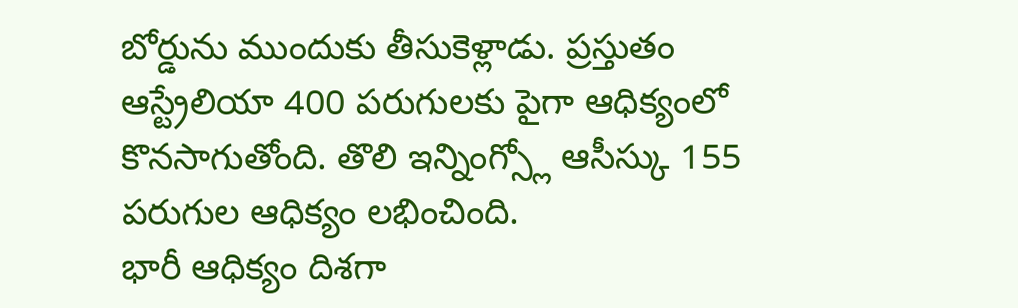బోర్డును ముందుకు తీసుకెళ్లాడు. ప్రస్తుతం ఆస్ట్రేలియా 400 పరుగులకు పైగా ఆధిక్యంలో కొనసాగుతోంది. తొలి ఇన్నింగ్స్లో ఆసీస్కు 155 పరుగుల ఆధిక్యం లభించింది.
భారీ ఆధిక్యం దిశగా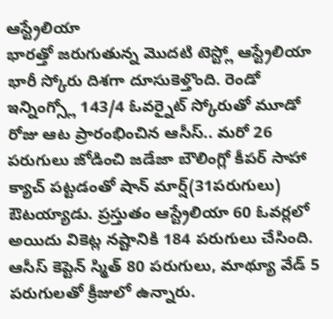ఆస్ట్రేలియా
భారత్తో జరుగుతున్న మొదటి టెస్ట్లో ఆస్ట్రేలియా భారీ స్కోరు దిశగా దూసుకెళ్తొంది. రెండో ఇన్నింగ్స్లో 143/4 ఓవర్నైట్ స్కోరుతో మూడో రోజు ఆట ప్రారంభించిన ఆసీస్.. మరో 26 పరుగులు జోడించి జడేజా బౌలింగ్లో కీపర్ సాహా క్యాచ్ పట్టడంతో షాన్ మార్ష్(31పరుగులు) ఔటయ్యాడు. ప్రస్తుతం ఆస్ట్రేలియా 60 ఓవర్లలో అయిదు వికెట్ల నష్టానికి 184 పరుగులు చేసింది. ఆసీస్ కెప్టెన్ స్మిత్ 80 పరుగులు, మాథ్యూ వేడ్ 5 పరుగులతో క్రీజులో ఉన్నారు.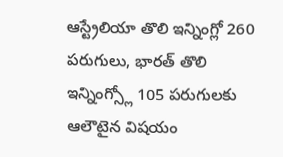ఆస్ట్రేలియా తొలి ఇన్నింగ్లో 260 పరుగులు, భారత్ తొలి ఇన్నింగ్స్లో 105 పరుగులకు ఆలౌటైన విషయం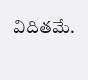విదితమే.